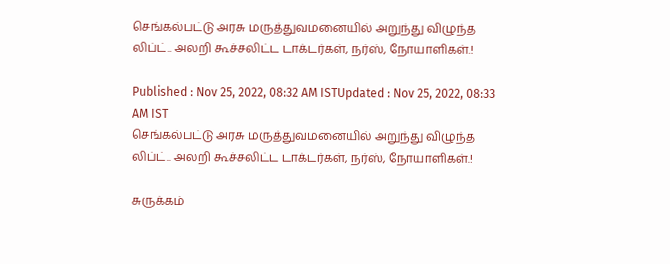செங்கல்பட்டு அரசு மருத்துவமனையில் அறுந்து விழுந்த லிப்ட்.. அலறி கூச்சலிட்ட டாக்டர்கள், நர்ஸ், நோயாளிகள்.!

Published : Nov 25, 2022, 08:32 AM ISTUpdated : Nov 25, 2022, 08:33 AM IST
செங்கல்பட்டு அரசு மருத்துவமனையில் அறுந்து விழுந்த லிப்ட்.. அலறி கூச்சலிட்ட டாக்டர்கள், நர்ஸ், நோயாளிகள்.!

சுருக்கம்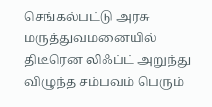செங்கல்பட்டு அரசு மருத்துவமனையில் திடீரென லிஃப்ட் அறுந்து விழுந்த சம்பவம் பெரும்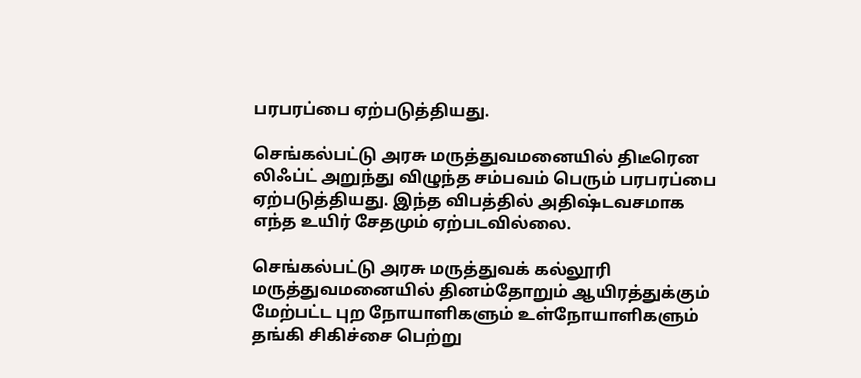பரபரப்பை ஏற்படுத்தியது.

செங்கல்பட்டு அரசு மருத்துவமனையில் திடீரென லிஃப்ட் அறுந்து விழுந்த சம்பவம் பெரும் பரபரப்பை ஏற்படுத்தியது. இந்த விபத்தில் அதிஷ்டவசமாக எந்த உயிர் சேதமும் ஏற்படவில்லை.

செங்கல்பட்டு அரசு மருத்துவக் கல்லூரி மருத்துவமனையில் தினம்தோறும் ஆயிரத்துக்கும் மேற்பட்ட புற நோயாளிகளும் உள்நோயாளிகளும் தங்கி சிகிச்சை பெற்று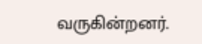வருகின்றனர்.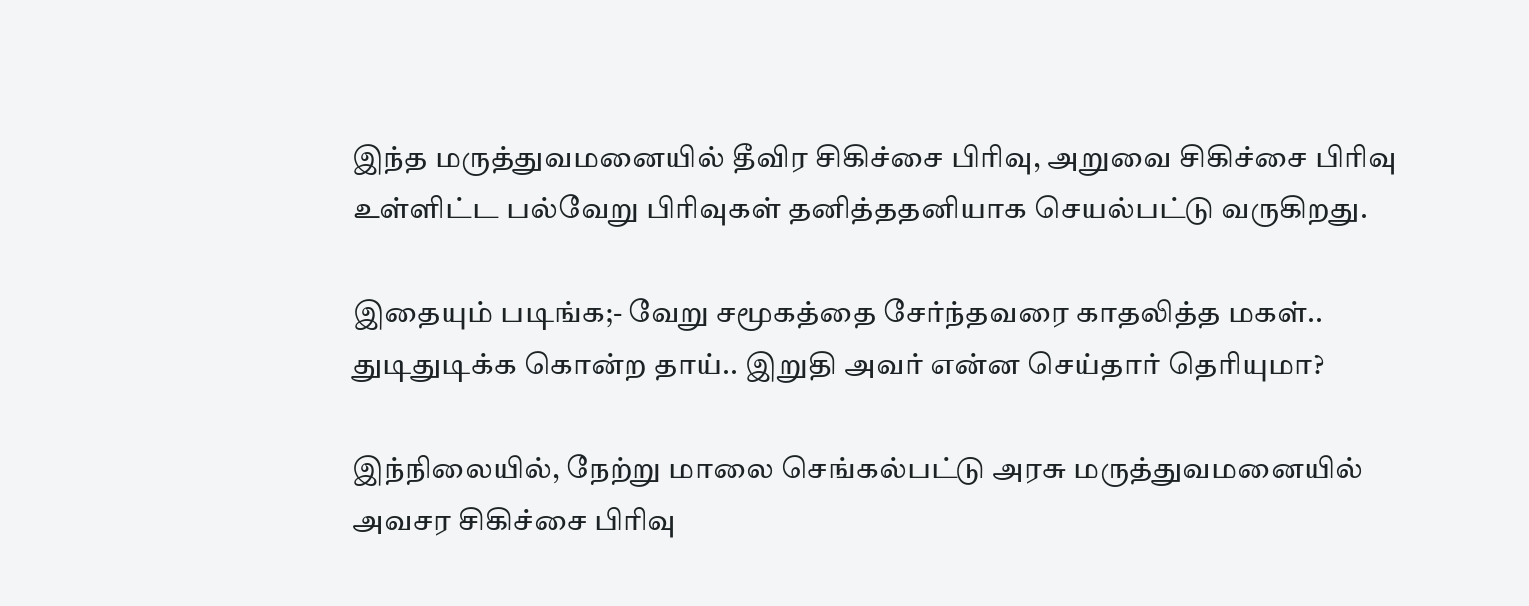இந்த மருத்துவமனையில் தீவிர சிகிச்சை பிரிவு, அறுவை சிகிச்சை பிரிவு உள்ளிட்ட பல்வேறு பிரிவுகள் தனித்ததனியாக செயல்பட்டு வருகிறது.

இதையும் படிங்க;- வேறு சமூகத்தை சேர்ந்தவரை காதலித்த மகள்.. துடிதுடிக்க கொன்ற தாய்.. இறுதி அவர் என்ன செய்தார் தெரியுமா?

இந்நிலையில், நேற்று மாலை செங்கல்பட்டு அரசு மருத்துவமனையில் அவசர சிகிச்சை பிரிவு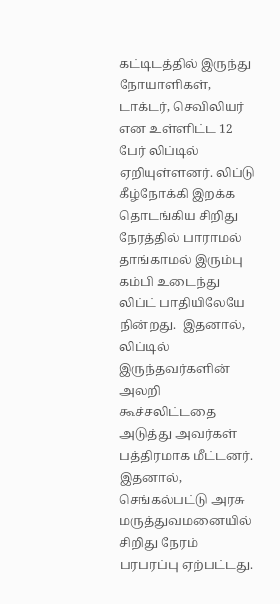கட்டிடத்தில் இருந்து  நோயாளிகள், டாக்டர், செவிலியர் என உள்ளிட்ட 12 பேர் லிப்டில் ஏறியுள்ளனர். லிப்டு கீழ்நோக்கி இறக்க தொடங்கிய சிறிது நேரத்தில் பாராமல் தாங்காமல் இரும்பு கம்பி உடைந்து லிப்ட் பாதியிலேயே நின்றது.  இதனால், லிப்டில் இருந்தவர்களின் அலறி கூச்சலிட்டதை அடுத்து அவர்கள் பத்திரமாக மீட்டனர். இதனால், செங்கல்பட்டு அரசு மருத்துவமனையில் சிறிது நேரம் பரபரப்பு ஏற்பட்டது.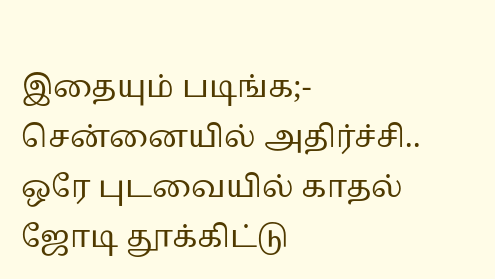இதையும் படிங்க;-  சென்னையில் அதிர்ச்சி.. ஒரே புடவையில் காதல் ஜோடி தூக்கிட்டு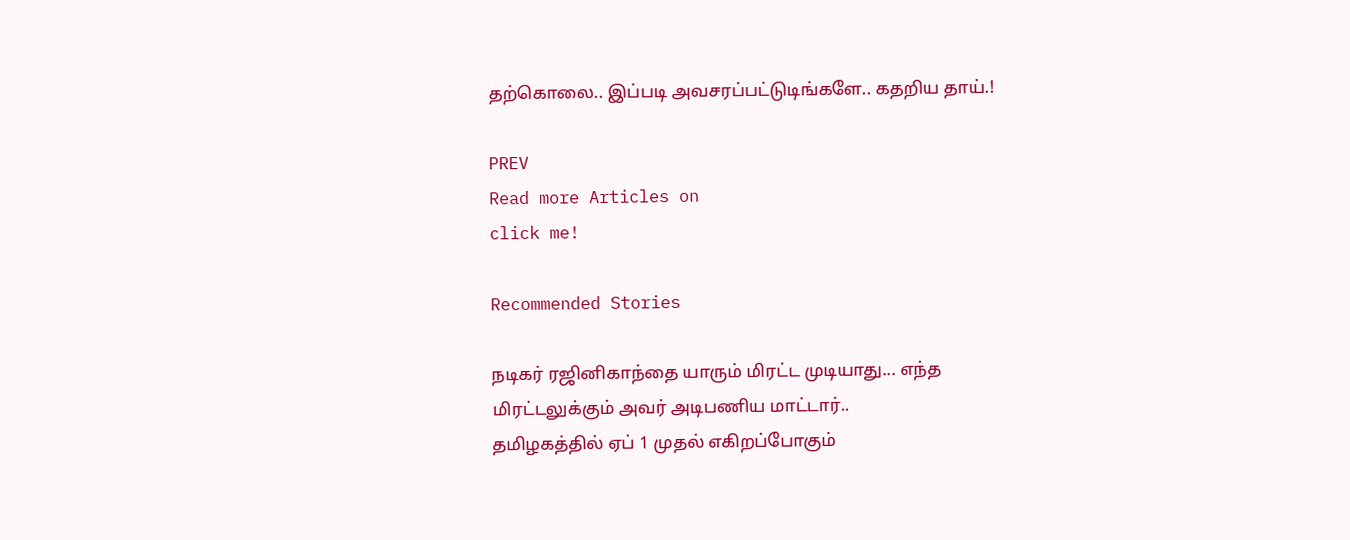தற்கொலை.. இப்படி அவசரப்பட்டுடிங்களே.. கதறிய தாய்.!

PREV
Read more Articles on
click me!

Recommended Stories

நடிகர் ரஜினிகாந்தை யாரும் மிரட்ட முடியாது... எந்த மிரட்டலுக்கும் அவர் அடிபணிய மாட்டார்..
தமிழகத்தில் ஏப் 1 முதல் எகிறப்போகும்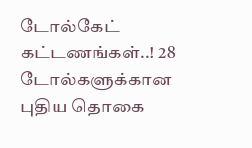டோல்கேட் கட்டணங்கள்..! 28 டோல்களுக்கான புதிய தொகை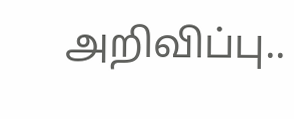அறிவிப்பு..